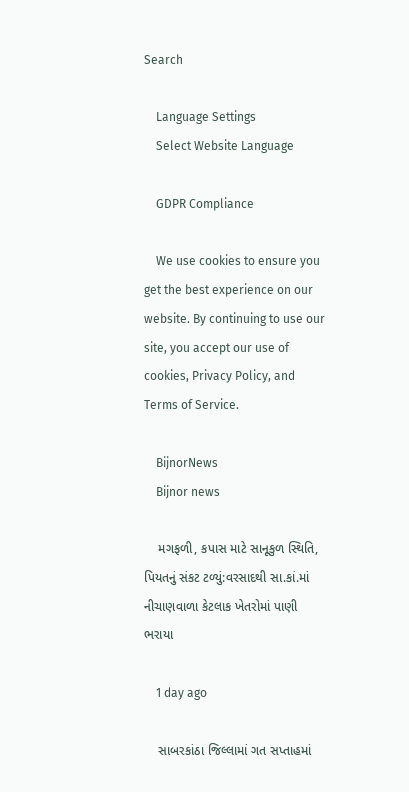Search

    Language Settings
    Select Website Language

    GDPR Compliance

    We use cookies to ensure you get the best experience on our website. By continuing to use our site, you accept our use of cookies, Privacy Policy, and Terms of Service.

    BijnorNews
    Bijnor news

    મગફળી, કપાસ માટે સાનૂકુળ સ્થિતિ, પિયતનું સંકટ ટળ્યું:વરસાદથી સા.કાં.માં નીચાણવાળા કેટલાક ખેતરોમાં પાણી ભરાયા

    1 day ago

    સાબરકાંઠા જિલ્લામાં ગત સપ્તાહમાં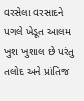વરસેલા વરસાદને પગલે ખેડૂત આલમ ખુશ ખુશાલ છે પરંતુ તલોદ અને પ્રાંતિજ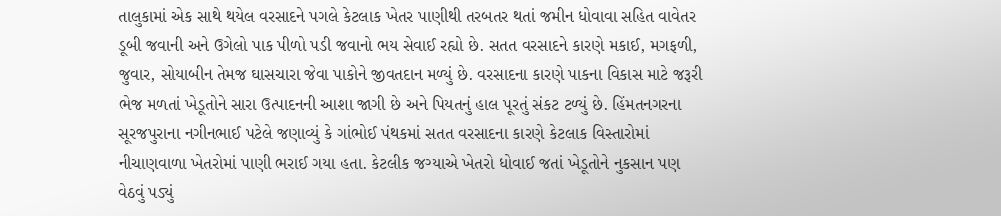તાલુકામાં એક સાથે થયેલ વરસાદને પગલે કેટલાક ખેતર પાણીથી તરબતર થતાં જમીન ધોવાવા સહિત વાવેતર ડૂબી જવાની અને ઉગેલો પાક પીળો પડી જવાનો ભય સેવાઈ રહ્યો છે. સતત વરસાદને કારણે મકાઈ, મગફળી, જુવાર, સોયાબીન તેમજ ઘાસચારા જેવા પાકોને જીવતદાન મળ્યું છે. વરસાદના કારણે પાકના વિકાસ માટે જરૂરી ભેજ મળતાં ખેડૂતોને સારા ઉત્પાદનની આશા જાગી છે અને પિયતનું હાલ પૂરતું સંકટ ટળ્યું છે. હિંમતનગરના સૂરજપુરાના નગીનભાઈ પટેલે જણાવ્યું કે ગાંભોઈ પંથકમાં સતત વરસાદના કારણે કેટલાક વિસ્તારોમાં નીચાણવાળા ખેતરોમાં પાણી ભરાઈ ગયા હતા. કેટલીક જગ્યાએ ખેતરો ધોવાઈ જતાં ખેડૂતોને નુકસાન પણ વેઠવું પડ્યું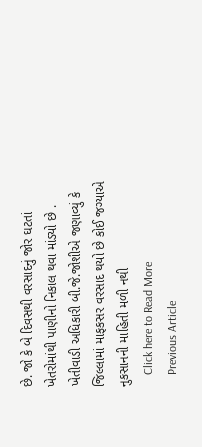છે. જો કે બે દિવસથી વરસાદનું જોર ઘટતાં ખેતરોમાંથી પાણીનો નિકાલ થવા માંડ્યો છે . ખેતીવાડી અધિકારી બી.જે.જોશીએ જણાવ્યું કે જિલ્લામાં માફકસર વરસાદ થયો છે કોઈ જગ્યાએ નુકસાનની માહિતી મળી નથી
    Click here to Read More
    Previous Article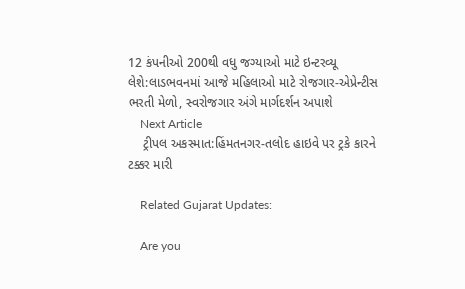12 કંપનીઓ 200થી વધુ જગ્યાઓ માટે ઇન્ટરવ્યૂ લેશે:લાડભવનમાં આજે મહિલાઓ માટે રોજગાર-એપ્રેન્ટીસ ભરતી મેળો, સ્વરોજગાર અંગે માર્ગદર્શન અપાશે
    Next Article
    ટ્રીપલ અકસ્માત:હિંમતનગર-તલોદ હાઇવે પર ટ્રકે કારને ટક્કર મારી

    Related Gujarat Updates:

    Are you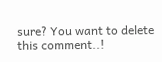sure? You want to delete this comment..!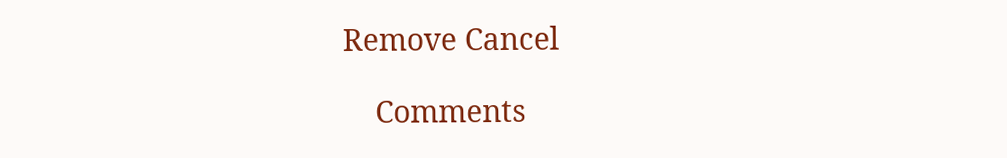Remove Cancel

    Comments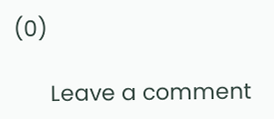(0)

      Leave a comment